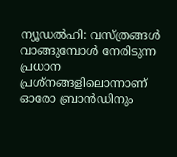ന്യൂഡൽഹി: വസ്ത്രങ്ങൾ വാങ്ങുമ്പോൾ നേരിടുന്ന പ്രധാന പ്രശ്നങ്ങളിലൊന്നാണ് ഓരോ ബ്രാൻഡിനും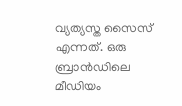വ്യത്യസ്ത സൈസ് എന്നത്. ഒരു ബ്രാൻഡിലെ മീഡിയം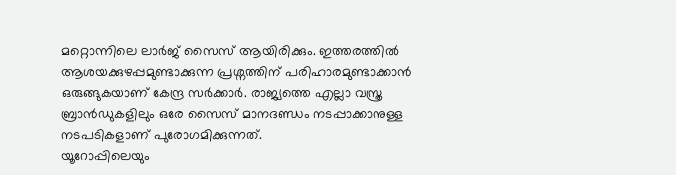മറ്റൊന്നിലെ ലാർജ് സൈസ് ആയിരിക്കും. ഇത്തരത്തിൽ ആശയക്കുഴപ്പമുണ്ടാക്കുന്ന പ്രശ്നത്തിന് പരിഹാരമുണ്ടാക്കാൻ ഒരുങ്ങുകയാണ് കേന്ദ്ര സർക്കാർ. രാജ്യത്തെ എല്ലാ വസ്ത്ര ബ്രാൻഡുകളിലും ഒരേ സൈസ് മാനദണ്ഡം നടപ്പാക്കാനുള്ള നടപടികളാണ് പുരോഗമിക്കുന്നത്.
യൂറോപ്പിലെയും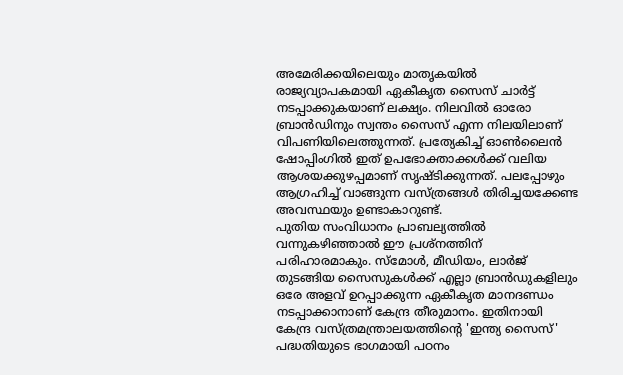അമേരിക്കയിലെയും മാതൃകയിൽ രാജ്യവ്യാപകമായി ഏകീകൃത സൈസ് ചാർട്ട് നടപ്പാക്കുകയാണ് ലക്ഷ്യം. നിലവിൽ ഓരോ ബ്രാൻഡിനും സ്വന്തം സൈസ് എന്ന നിലയിലാണ് വിപണിയിലെത്തുന്നത്. പ്രത്യേകിച്ച് ഓൺലൈൻ ഷോപ്പിംഗിൽ ഇത് ഉപഭോക്താക്കൾക്ക് വലിയ ആശയക്കുഴപ്പമാണ് സൃഷ്ടിക്കുന്നത്. പലപ്പോഴും ആഗ്രഹിച്ച് വാങ്ങുന്ന വസ്ത്രങ്ങൾ തിരിച്ചയക്കേണ്ട അവസ്ഥയും ഉണ്ടാകാറുണ്ട്.
പുതിയ സംവിധാനം പ്രാബല്യത്തിൽ വന്നുകഴിഞ്ഞാൽ ഈ പ്രശ്നത്തിന് പരിഹാരമാകും. സ്മോൾ, മീഡിയം, ലാർജ് തുടങ്ങിയ സൈസുകൾക്ക് എല്ലാ ബ്രാൻഡുകളിലും ഒരേ അളവ് ഉറപ്പാക്കുന്ന ഏകീകൃത മാനദണ്ഡം നടപ്പാക്കാനാണ് കേന്ദ്ര തീരുമാനം. ഇതിനായി കേന്ദ്ര വസ്ത്രമന്ത്രാലയത്തിന്റെ 'ഇന്ത്യ സൈസ്' പദ്ധതിയുടെ ഭാഗമായി പഠനം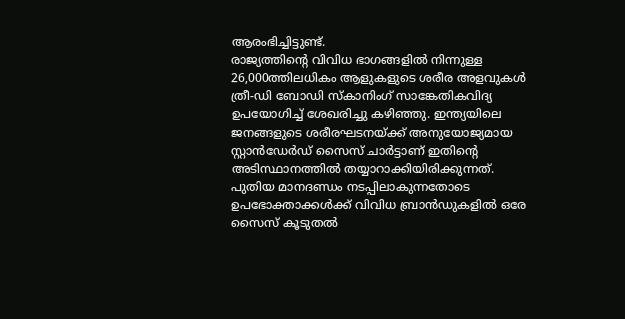ആരംഭിച്ചിട്ടുണ്ട്.
രാജ്യത്തിന്റെ വിവിധ ഭാഗങ്ങളിൽ നിന്നുള്ള 26,000ത്തിലധികം ആളുകളുടെ ശരീര അളവുകൾ ത്രീ-ഡി ബോഡി സ്കാനിംഗ് സാങ്കേതികവിദ്യ ഉപയോഗിച്ച് ശേഖരിച്ചു കഴിഞ്ഞു. ഇന്ത്യയിലെ ജനങ്ങളുടെ ശരീരഘടനയ്ക്ക് അനുയോജ്യമായ സ്റ്റാൻഡേർഡ് സൈസ് ചാർട്ടാണ് ഇതിന്റെ അടിസ്ഥാനത്തിൽ തയ്യാറാക്കിയിരിക്കുന്നത്. പുതിയ മാനദണ്ഡം നടപ്പിലാകുന്നതോടെ ഉപഭോക്താക്കൾക്ക് വിവിധ ബ്രാൻഡുകളിൽ ഒരേ സൈസ് കൂടുതൽ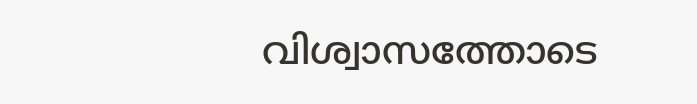വിശ്വാസത്തോടെ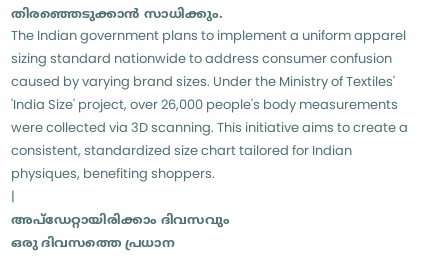തിരഞ്ഞെടുക്കാൻ സാധിക്കും.
The Indian government plans to implement a uniform apparel sizing standard nationwide to address consumer confusion caused by varying brand sizes. Under the Ministry of Textiles' 'India Size' project, over 26,000 people's body measurements were collected via 3D scanning. This initiative aims to create a consistent, standardized size chart tailored for Indian physiques, benefiting shoppers.
|
അപ്ഡേറ്റായിരിക്കാം ദിവസവും
ഒരു ദിവസത്തെ പ്രധാന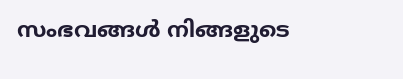സംഭവങ്ങൾ നിങ്ങളുടെ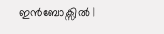ഇൻബോക്സിൽ |